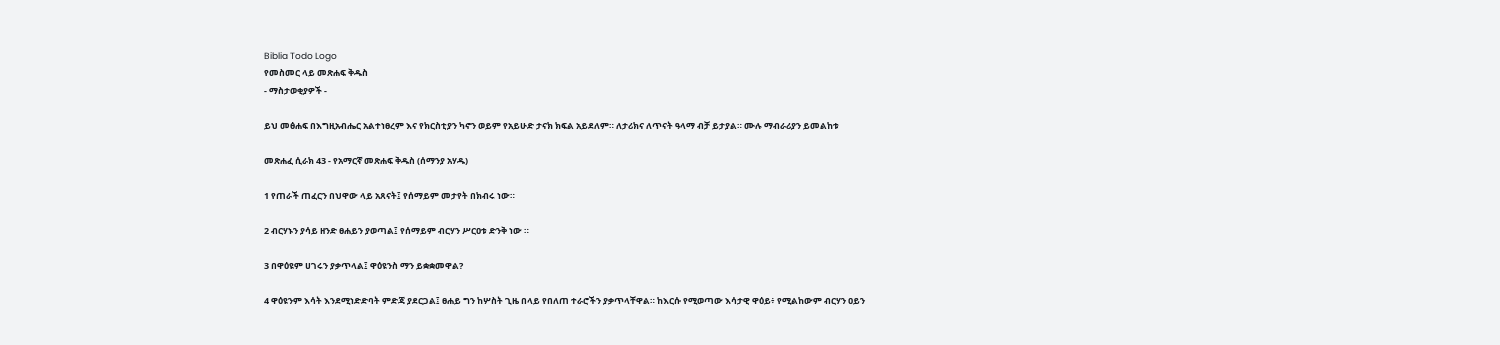Biblia Todo Logo
የመስመር ላይ መጽሐፍ ቅዱስ
- ማስታወቂያዎች -

ይህ መፅሐፍ በእግዚአብሔር አልተነፀረም እና የክርስቲያን ካኖን ወይም የአይሁድ ታናክ ክፍል አይደለም። ለታሪክና ለጥናት ዓላማ ብቻ ይታያል። ሙሉ ማብራሪያን ይመልከቱ

መጽሐፈ ሲራክ 43 - የአማርኛ መጽሐፍ ቅዱስ (ሰማንያ አሃዱ)

1 የጠራች ጠፈርን በህዋው ላይ አጸናት፤ የሰማይም መታየት በክብሩ ነው።

2 ብርሃኑን ያሳይ ዘንድ ፀሐይን ያወጣል፤ የሰማይም ብርሃን ሥርዐቱ ድንቅ ነው ።

3 በዋዕዩም ሀገሩን ያቃጥላል፤ ዋዕዩንስ ማን ይቋቋመዋል?

4 ዋዕዩንም እሳት እንደሚነድድባት ምድጃ ያደርጋል፤ ፀሐይ ግን ከሦስት ጊዜ በላይ የበለጠ ተራሮችን ያቃጥላቸዋል። ከእርሱ የሚወጣው እሳታዊ ዋዕይ፥ የሚልከውም ብርሃን ዐይን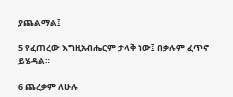ያጨልማል፤

5 የፈጠረው እግዚአብሔርም ታላቅ ነው፤ በቃሉም ፈጥኖ ይሄዳል።

6 ጨረቃም ለሁሉ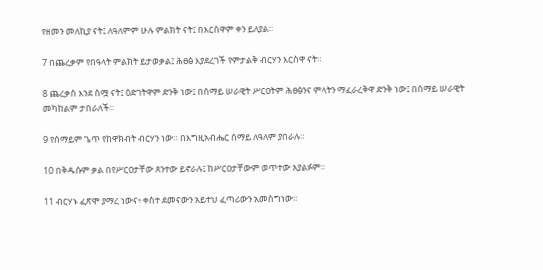የዘመን መለኪያ ናት፤ ለዓለምም ሁሉ ምልክት ናት፤ በእርስዋም ቀን ይለያል።

7 በጨረቃም የበዓላት ምልክት ይታወቃል፤ ሕፀፅ እያደረገች የምታልቅ ብርሃን እርስዋ ናት።

8 ጨረቃስ እንደ ስሟ ናት፤ ዕድገትዋም ድንቅ ነው፤ በሰማይ ሠራዊት ሥርዐትም ሕፀፅንና ምላትን ማፈራረቅዋ ድንቅ ነው፤ በሰማይ ሠራዊት መካከልም ታበራለች።

9 የሰማይም ጌጥ የከዋክብት ብርሃን ነው። በእግዚአብሔር ሰማይ ለዓለም ያበራሉ።

10 በቅዱሱም ቃል በየሥርዐታቸው ጸንተው ይኖራሉ፤ ከሥርዐታቸውም ወጥተው አያልፉም።

11 ብርሃኑ ፈጽሞ ያማረ ነውና፥ ቀስተ ደመናውን አይተህ ፈጣሪውን አመስግነው።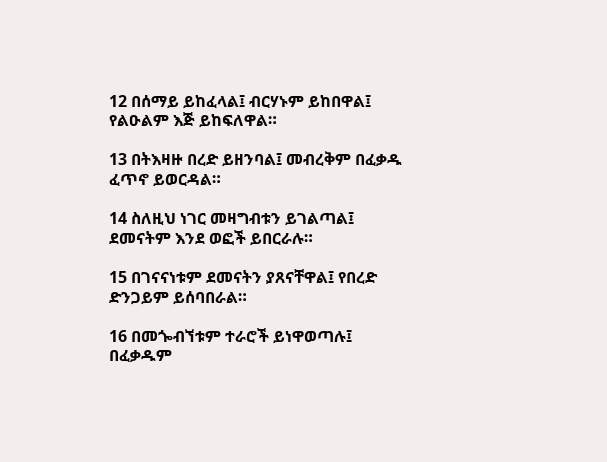12 በሰማይ ይከፈላል፤ ብርሃኑም ይከበዋል፤ የልዑልም እጅ ይከፍለዋል።

13 በትእዛዙ በረድ ይዘንባል፤ መብረቅም በፈቃዱ ፈጥኖ ይወርዳል።

14 ስለዚህ ነገር መዛግብቱን ይገልጣል፤ ደመናትም እንደ ወፎች ይበርራሉ።

15 በገናናነቱም ደመናትን ያጸናቸዋል፤ የበረድ ድንጋይም ይሰባበራል።

16 በመጐብኘቱም ተራሮች ይነዋወጣሉ፤ በፈቃዱም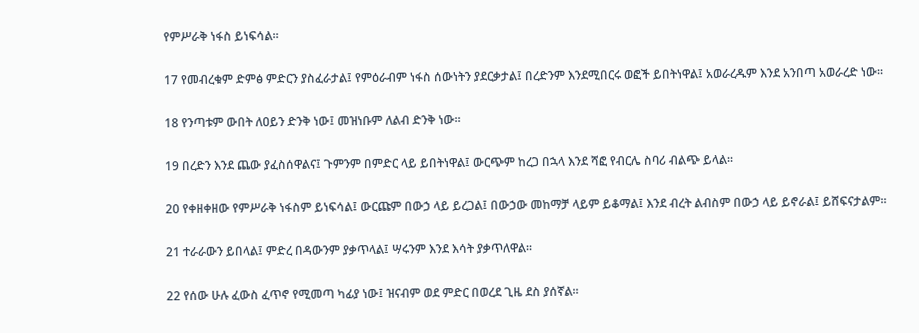የምሥራቅ ነፋስ ይነፍሳል።

17 የመብረቁም ድምፅ ምድርን ያስፈራታል፤ የምዕራብም ነፋስ ሰውነትን ያደርቃታል፤ በረድንም እንደሚበርሩ ወፎች ይበትነዋል፤ አወራረዱም እንደ አንበጣ አወራረድ ነው።

18 የንጣቱም ውበት ለዐይን ድንቅ ነው፤ መዝነቡም ለልብ ድንቅ ነው።

19 በረድን እንደ ጨው ያፈስሰዋልና፤ ጉምንም በምድር ላይ ይበትነዋል፤ ውርጭም ከረጋ በኋላ እንደ ሻፎ የብርሌ ስባሪ ብልጭ ይላል።

20 የቀዘቀዘው የምሥራቅ ነፋስም ይነፍሳል፤ ውርጩም በውኃ ላይ ይረጋል፤ በውኃው መከማቻ ላይም ይቆማል፤ እንደ ብረት ልብስም በውኃ ላይ ይኖራል፤ ይሸፍናታልም።

21 ተራራውን ይበላል፤ ምድረ በዳውንም ያቃጥላል፤ ሣሩንም እንደ እሳት ያቃጥለዋል።

22 የሰው ሁሉ ፈውስ ፈጥኖ የሚመጣ ካፊያ ነው፤ ዝናብም ወደ ምድር በወረደ ጊዜ ደስ ያሰኛል።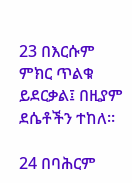23 በእርሱም ምክር ጥልቁ ይደርቃል፤ በዚያም ደሴቶችን ተከለ።

24 በባሕርም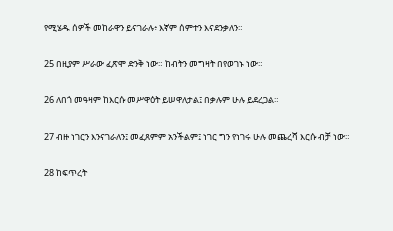የሚሄዱ ሰዎች መከራዋን ይናገራሉ፥ እኛም ሰምተን እናደንቃለን።

25 በዚያም ሥራው ፈጽሞ ድንቅ ነው። ከብትን መግዛት በየወገኑ ነው።

26 ለበጎ መዓዛም ከእርሱ መሥዋዕት ይሠዋለታል፤ በቃሉም ሁሉ ይደረጋል።

27 ብዙ ነገርን እንናገራለን፤ መፈጸምም አንችልም፤ ነገር ግን የነገሩ ሁሉ መጨረሻ እርሱ ብቻ ነው።

28 ከፍጥረት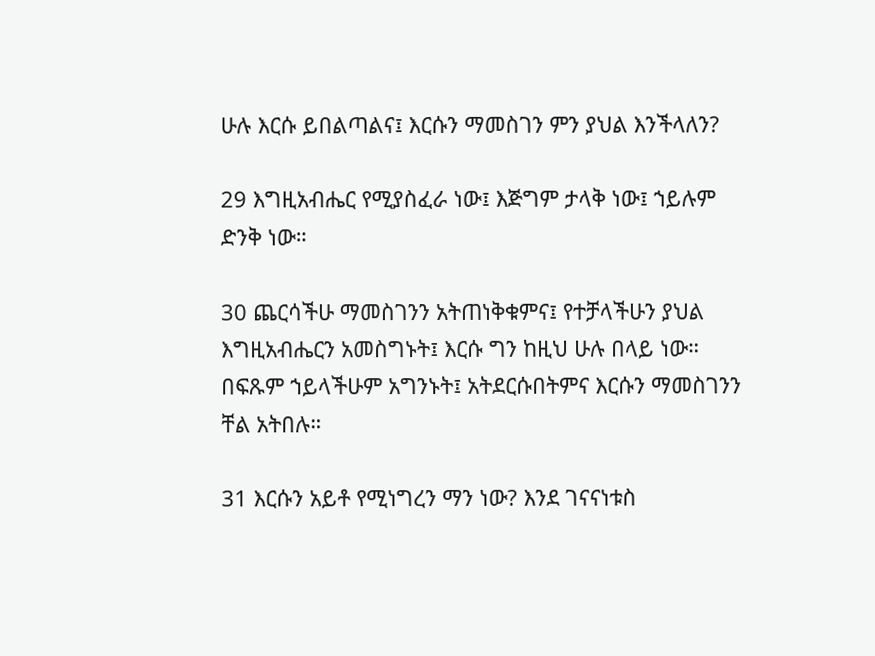ሁሉ እርሱ ይበልጣልና፤ እርሱን ማመስገን ምን ያህል እንችላለን?

29 እግዚአብሔር የሚያስፈራ ነው፤ እጅግም ታላቅ ነው፤ ኀይሉም ድንቅ ነው።

30 ጨርሳችሁ ማመስገንን አትጠነቅቁምና፤ የተቻላችሁን ያህል እግዚአብሔርን አመስግኑት፤ እርሱ ግን ከዚህ ሁሉ በላይ ነው። በፍጹም ኀይላችሁም አግንኑት፤ አትደርሱበትምና እርሱን ማመስገንን ቸል አትበሉ።

31 እርሱን አይቶ የሚነግረን ማን ነው? እንደ ገናናነቱስ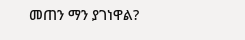መጠን ማን ያገነዋል?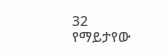32 የማይታየው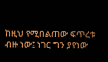ከዚህ የሚበልጠው ፍጥረቱ ብዙ ነው፤ ነገር ግን ያየነው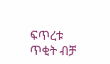ፍጥረቱ ጥቂት ብቻ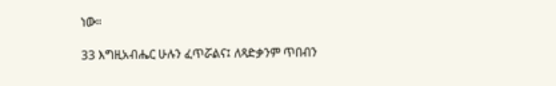ነው።

33 እግዚአብሔር ሁሉን ፈጥሯልና፤ ለጻድቃንም ጥበብን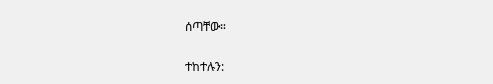ሰጣቸው።

ተከተሉን: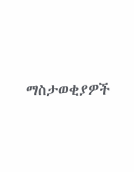ማስታወቂያዎች